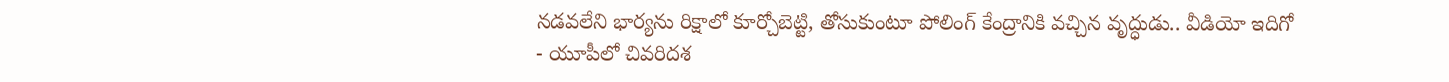నడవలేని భార్యను రిక్షాలో కూర్చోబెట్టి, తోసుకుంటూ పోలింగ్ కేంద్రానికి వచ్చిన వృద్ధుడు.. వీడియో ఇదిగో
- యూపీలో చివరిదశ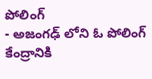పోలింగ్
- అజంగఢ్ లోని ఓ పోలింగ్ కేంద్రానికి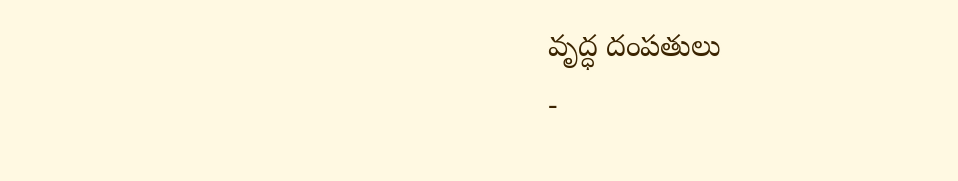వృద్ధ దంపతులు
-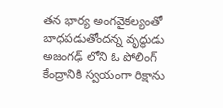తన భార్య అంగవైకల్యంతో బాధపడుతోందన్న వృద్ధుడు
అజంగఢ్ లోని ఓ పోలింగ్ కేంద్రానికి స్వయంగా రిక్షాను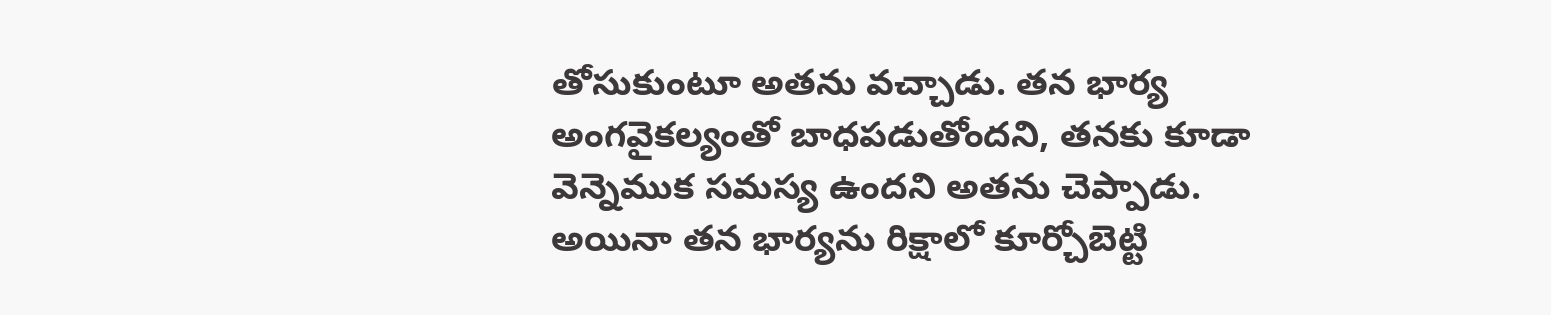తోసుకుంటూ అతను వచ్చాడు. తన భార్య అంగవైకల్యంతో బాధపడుతోందని, తనకు కూడా వెన్నెముక సమస్య ఉందని అతను చెప్పాడు. అయినా తన భార్యను రిక్షాలో కూర్చోబెట్టి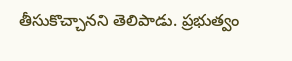తీసుకొచ్చానని తెలిపాడు. ప్రభుత్వం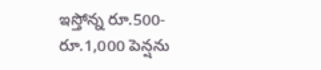ఇస్తోన్న రూ.500-రూ.1,000 పెన్షను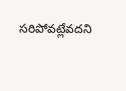సరిపోవట్లేవదని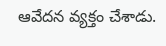ఆవేదన వ్యక్తం చేశాడు.